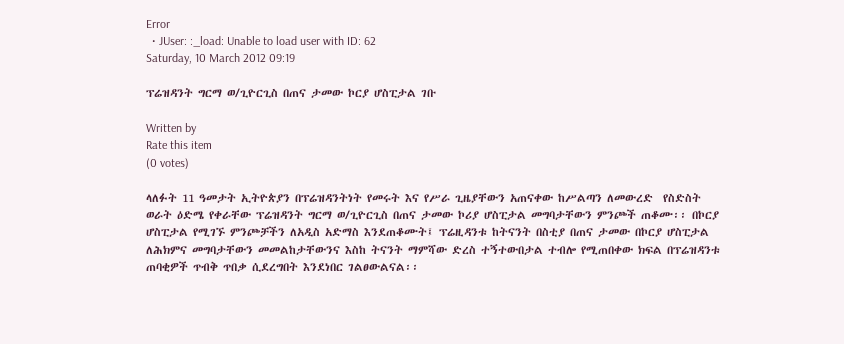Error
  • JUser: :_load: Unable to load user with ID: 62
Saturday, 10 March 2012 09:19

ፕሬዝዳንት ግርማ ወ/ጊዮርጊስ በጠና ታመው ኮርያ ሆስፒታል ገቡ

Written by
Rate this item
(0 votes)

ላለፉት 11 ዓመታት ኢትዮጵያን በፕሬዝዳንትነት የመሩት እና የሥራ ጊዜያቸውን አጠናቀው ከሥልጣን ለመውረድ  የስድስት ወራት ዕድሜ የቀራቸው ፕሬዝዳንት ግርማ ወ/ጊዮርጊስ በጠና ታመው ኮሪያ ሆስፒታል መግባታቸውን ምንጮች ጠቆሙ፡፡ በኮርያ ሆስፒታል የሚገኙ ምንጮቻችን ለአዲስ አድማስ እንደጠቆሙት፤ ፕሬዚዳንቱ ከትናንት በስቲያ በጠና ታመው በኮርያ ሆስፒታል ለሕክምና መግባታቸውን መመልከታቸውንና እስከ ትናንት ማምሻው ድረስ ተኝተውበታል ተብሎ የሚጠበቀው ክፍል በፕሬዝዳንቱ ጠባቂዎች ጥብቅ ጥበቃ ሲደረግበት እንደነበር ገልፀውልናል፡፡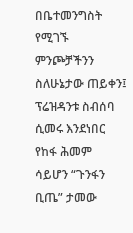በቤተመንግስት የሚገኙ ምንጮቻችንን ስለሁኔታው ጠይቀን፤ ፕሬዝዳንቱ ስብሰባ ሲመሩ እንደነበር የከፋ ሕመም ሳይሆን “ጉንፋን ቢጤ” ታመው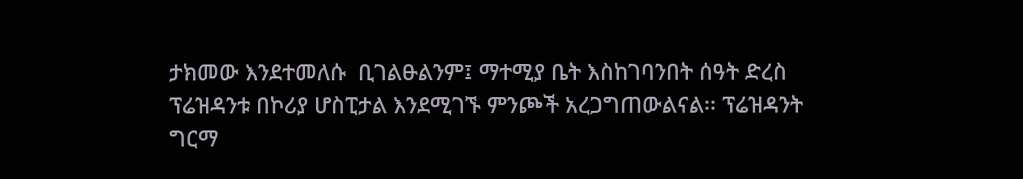ታክመው እንደተመለሱ  ቢገልፁልንም፤ ማተሚያ ቤት እስከገባንበት ሰዓት ድረስ ፕሬዝዳንቱ በኮሪያ ሆስፒታል እንደሚገኙ ምንጮች አረጋግጠውልናል፡፡ ፕሬዝዳንት ግርማ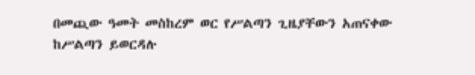በመጪው ዓመት መስከረም ወር የሥልጣን ጊዜያቸውን አጠናቀው ከሥልጣን ይወርዳሉ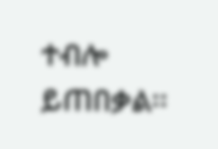ተብሎ ይጠበቃል፡፡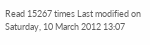Read 15267 times Last modified on Saturday, 10 March 2012 13:07